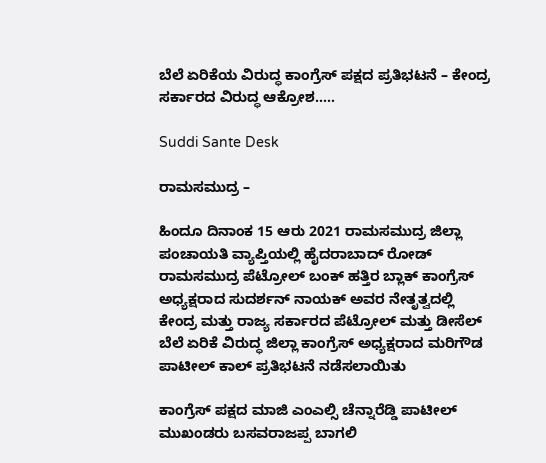ಬೆಲೆ ಏರಿಕೆಯ ವಿರುದ್ಧ ಕಾಂಗ್ರೆಸ್ ಪಕ್ಷದ ಪ್ರತಿಭಟನೆ – ಕೇಂದ್ರ ಸರ್ಕಾರದ ವಿರುದ್ಧ ಆಕ್ರೋಶ…..

Suddi Sante Desk

ರಾಮಸಮುದ್ರ –

ಹಿಂದೂ ದಿನಾಂಕ 15 ಆರು 2021 ರಾಮಸಮುದ್ರ ಜಿಲ್ಲಾ ಪಂಚಾಯತಿ ವ್ಯಾಪ್ತಿಯಲ್ಲಿ ಹೈದರಾಬಾದ್ ರೋಡ್ ರಾಮಸಮುದ್ರ ಪೆಟ್ರೋಲ್ ಬಂಕ್ ಹತ್ತಿರ ಬ್ಲಾಕ್ ಕಾಂಗ್ರೆಸ್ ಅಧ್ಯಕ್ಷರಾದ ಸುದರ್ಶನ್ ನಾಯಕ್ ಅವರ ನೇತೃತ್ವದಲ್ಲಿ ಕೇಂದ್ರ ಮತ್ತು ರಾಜ್ಯ ಸರ್ಕಾರದ ಪೆಟ್ರೋಲ್ ಮತ್ತು ಡೀಸೆಲ್ ಬೆಲೆ ಏರಿಕೆ ವಿರುದ್ಧ ಜಿಲ್ಲಾ ಕಾಂಗ್ರೆಸ್ ಅಧ್ಯಕ್ಷರಾದ ಮರಿಗೌಡ ಪಾಟೀಲ್ ಕಾಲ್ ಪ್ರತಿಭಟನೆ ನಡೆಸಲಾಯಿತು

ಕಾಂಗ್ರೆಸ್ ಪಕ್ಷದ ಮಾಜಿ ಎಂಎಲ್ಸಿ ಚೆನ್ನಾರೆಡ್ಡಿ ಪಾಟೀಲ್ ಮುಖಂಡರು ಬಸವರಾಜಪ್ಪ ಬಾಗಲಿ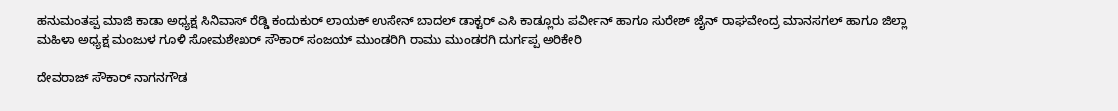ಹನುಮಂತಪ್ಪ ಮಾಜಿ ಕಾಡಾ ಅಧ್ಯಕ್ಷ ಸಿನಿವಾಸ್ ರೆಡ್ಡಿ ಕಂದುಕುರ್ ಲಾಯಕ್ ಉಸೇನ್ ಬಾದಲ್ ಡಾಕ್ಟರ್ ಎಸಿ ಕಾಡ್ಲೂರು ಪರ್ವೀನ್ ಹಾಗೂ ಸುರೇಶ್ ಜೈನ್ ರಾಘವೇಂದ್ರ ಮಾನಸಗಲ್ ಹಾಗೂ ಜಿಲ್ಲಾ ಮಹಿಳಾ ಅಧ್ಯಕ್ಷ ಮಂಜುಳ ಗೂಳಿ ಸೋಮಶೇಖರ್ ಸೌಕಾರ್ ಸಂಜಯ್ ಮುಂಡರಿಗಿ ರಾಮು ಮುಂಡರಗಿ ದುರ್ಗಪ್ಪ ಅರಿಕೇರಿ

ದೇವರಾಜ್ ಸೌಕಾರ್ ನಾಗನಗೌಡ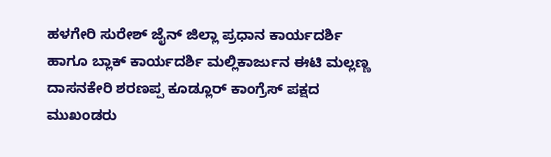ಹಳಗೇರಿ ಸುರೇಶ್ ಜೈನ್ ಜಿಲ್ಲಾ ಪ್ರಧಾನ ಕಾರ್ಯದರ್ಶಿ ಹಾಗೂ ಬ್ಲಾಕ್ ಕಾರ್ಯದರ್ಶಿ ಮಲ್ಲಿಕಾರ್ಜುನ ಈಟಿ ಮಲ್ಲಣ್ಣ ದಾಸನಕೇರಿ ಶರಣಪ್ಪ ಕೂಡ್ಲೂರ್ ಕಾಂಗ್ರೆಸ್ ಪಕ್ಷದ ಮುಖಂಡರು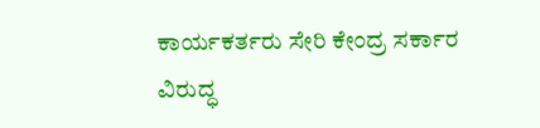ಕಾರ್ಯಕರ್ತರು ಸೇರಿ ಕೇಂದ್ರ ಸರ್ಕಾರ ವಿರುದ್ಧ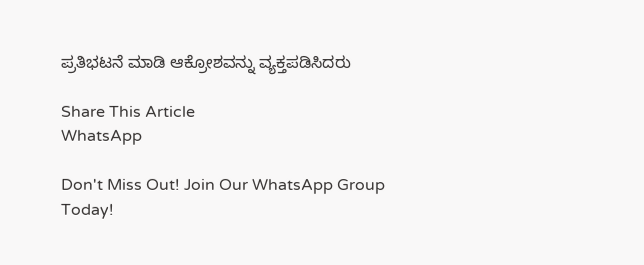ಪ್ರತಿಭಟನೆ ಮಾಡಿ ಆಕ್ರೋಶವನ್ನು ವ್ಯಕ್ತಪಡಿಸಿದರು

Share This Article
WhatsApp

Don't Miss Out! Join Our WhatsApp Group Today!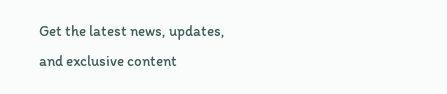Get the latest news, updates, and exclusive content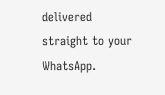delivered straight to your WhatsApp.